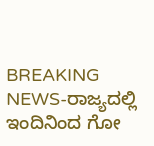BREAKING NEWS-ರಾಜ್ಯದಲ್ಲಿ ಇಂದಿನಿಂದ ಗೋ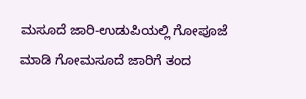ಮಸೂದೆ ಜಾರಿ-ಉಡುಪಿಯಲ್ಲಿ ಗೋ‌ಪೂಜೆ ಮಾಡಿ ಗೋ‌ಮಸೂದೆ ಜಾರಿಗೆ ತಂದ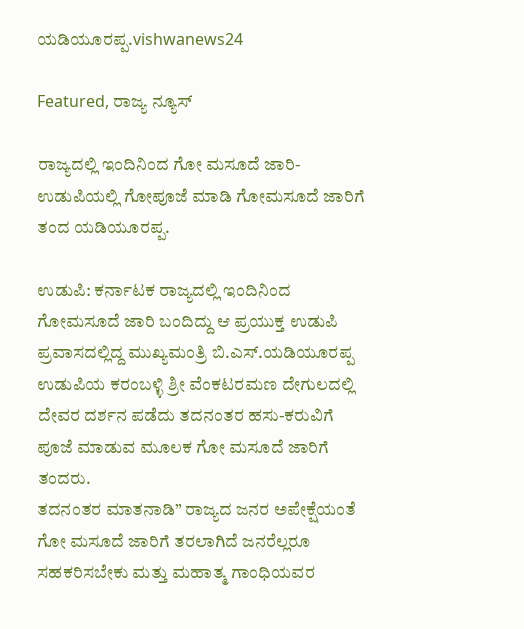ಯಡಿಯೂರಪ್ಪ.vishwanews24

Featured, ರಾಜ್ಯ ನ್ಯೂಸ್

ರಾಜ್ಯದಲ್ಲಿ ಇಂದಿನಿಂದ ಗೋ ಮಸೂದೆ ಜಾರಿ-ಉಡುಪಿಯಲ್ಲಿ ಗೋ‌ಪೂಜೆ ಮಾಡಿ ಗೋ‌ಮಸೂದೆ ಜಾರಿಗೆ ತಂದ ಯಡಿಯೂರಪ್ಪ.

ಉಡುಪಿ: ಕರ್ನಾಟಕ ರಾಜ್ಯದಲ್ಲಿ ಇಂದಿನಿಂದ ಗೋ‌ಮಸೂದೆ ಜಾರಿ ಬಂದಿದ್ದು ಆ ಪ್ರಯುಕ್ತ ಉಡುಪಿ ಪ್ರವಾಸದಲ್ಲಿದ್ದ ಮುಖ್ಯಮಂತ್ರಿ ಬಿ.ಎಸ್.ಯಡಿಯೂರಪ್ಪ ಉಡುಪಿಯ ಕರಂಬಳ್ಳಿ ಶ್ರೀ ವೆಂಕಟರಮಣ ದೇಗುಲದಲ್ಲಿ ದೇವರ ದರ್ಶನ ಪಡೆದು ತದನಂತರ ಹಸು-ಕರುವಿಗೆ ಪೂಜೆ ಮಾಡುವ ಮೂಲಕ ಗೋ ಮಸೂದೆ ಜಾರಿಗೆ ತಂದರು.
ತದನಂತರ ಮಾತನಾಡಿ” ರಾಜ್ಯದ ಜನರ ಅಪೇಕ್ಷೆಯಂತೆ ಗೋ ಮಸೂದೆ ಜಾರಿಗೆ ತರಲಾಗಿದೆ ಜನರೆಲ್ಲರೂ ಸಹಕರಿಸಬೇಕು ಮತ್ತು ಮಹಾತ್ಮ ಗಾಂಧಿಯವರ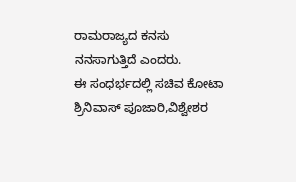ರಾಮರಾಜ್ಯದ ಕನಸು ನನಸಾಗುತ್ತಿದೆ ಎಂದರು.
ಈ‌ ಸಂಧರ್ಭದಲ್ಲಿ ಸಚಿವ ಕೋಟಾ ಶ್ರಿನಿವಾಸ್ ಪೂಜಾರಿ,ವಿಶ್ವೇಶರ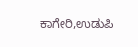ಕಾಗೇರಿ,ಉಡುಪಿ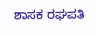ಶಾಸಕ ರಘಪತಿ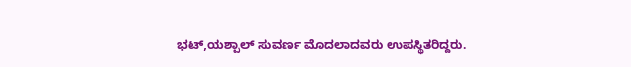ಭಟ್,ಯಶ್ಪಾಲ್ ಸುವರ್ಣ ಮೊದಲಾದವರು ಉಪಸ್ಥಿತರಿದ್ದರು.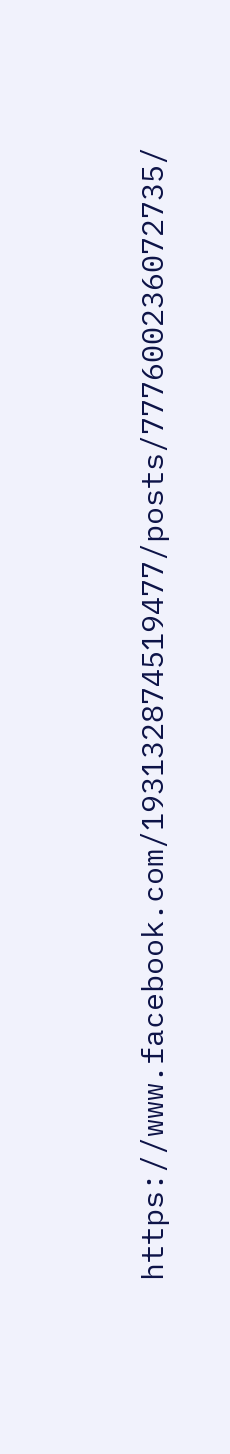https://www.facebook.com/193132874519477/posts/777600236072735/